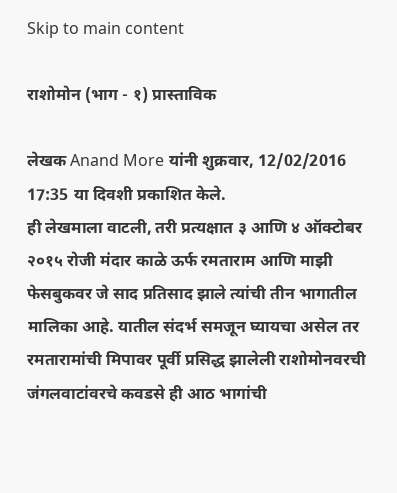Skip to main content

राशोमोन (भाग - १) प्रास्ताविक

लेखक Anand More यांनी शुक्रवार, 12/02/2016 17:35 या दिवशी प्रकाशित केले.
ही लेखमाला वाटली, तरी प्रत्यक्षात ३ आणि ४ ऑक्टोबर २०१५ रोजी मंदार काळे ऊर्फ रमताराम आणि माझी फेसबुकवर जे साद प्रतिसाद झाले त्यांची तीन भागातील मालिका आहे. यातील संदर्भ समजून घ्यायचा असेल तर रमतारामांची मिपावर पूर्वी प्रसिद्ध झालेली राशोमोनवरची जंगलवाटांवरचे कवडसे ही आठ भागांची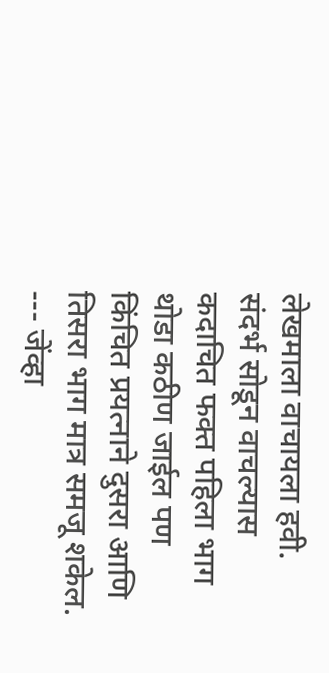लेखमाला वाचायला हवी. संदर्भ सोडून वाचल्यास कदाचित फक्त पहिला भाग थोडा कठीण जाईल पण किंचित प्रयत्नाने दुसरा आणि तिसरा भाग मात्र समजू शकेल. --- जेंव्हा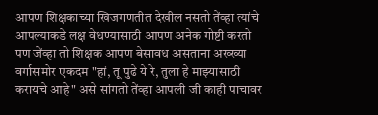आपण शिक्षकाच्या खिजगणतीत देखील नसतो तेंव्हा त्यांचे आपल्याकडे लक्ष वेधण्यासाठी आपण अनेक गोष्टी करतो पण जेंव्हा तो शिक्षक आपण बेसावध असताना अख्ख्या वर्गासमोर एकदम "हां, तू पुढे ये रे, तुला हे माझ्यासाठी करायचे आहे" असे सांगतो तेंव्हा आपली जी काही पाचावर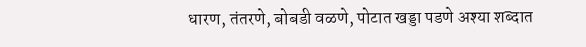धारण, तंतरणे, बोबडी वळणे, पोटात खड्डा पडणे अश्या शब्दात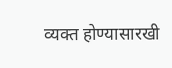व्यक्त होण्यासारखी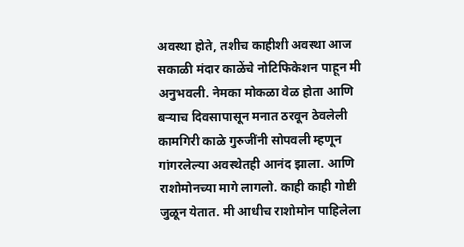अवस्था होते, तशीच काहीशी अवस्था आज सकाळी मंदार काळेंचे नोटिफिकेशन पाहून मी अनुभवली. नेमका मोकळा वेळ होता आणि बऱ्याच दिवसापासून मनात ठरवून ठेवलेली कामगिरी काळे गुरुजींनी सोपवली म्हणून गांगरलेल्या अवस्थेतही आनंद झाला. आणि राशोमोनच्या मागे लागलो. काही काही गोष्टी जुळून येतात. मी आधीच राशोमोन पाहिलेला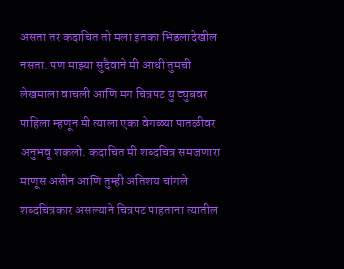असता तर कदाचित तो मला इतका भिडलादेखील नसता. पण माझ्या सुदैवाने मी आधी तुमची लेखमाला वाचली आणि मग चित्रपट यु ट्युबवर पाहिला म्हणून मी त्याला एका वेगळ्या पातळीवर अनुभवू शकलो. कदाचित मी शब्दचित्र समजणारा माणूस असीन आणि तुम्ही अतिशय चांगले शब्दचित्रकार असल्याने चित्रपट पाहताना त्यातील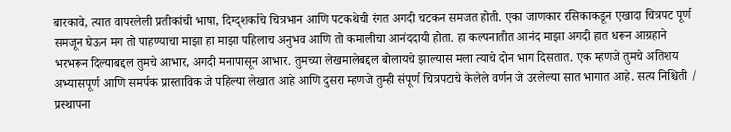बारकावे, त्यात वापरलेली प्रतीकांची भाषा, दिग्द्शर्काचे चित्रभान आणि पटकथेची रंगत अगदी चटकन समजत होती. एका जाणकार रसिकाकडून एखादा चित्रपट पूर्ण समजून घेऊन मग तो पाहण्याचा माझा हा माझा पहिलाच अनुभव आणि तो कमालीचा आनंददायी होता. हा कल्पनातीत आनंद माझा अगदी हात धरून आग्रहाने भरभरून दिल्याबद्दल तुमचे आभार, अगदी मनापासून आभार. तुमच्या लेखमालेबद्दल बोलायचे झाल्यास मला त्याचे दोन भाग दिसतात. एक म्हणजे तुमचे अतिशय अभ्यासपूर्ण आणि समर्पक प्रास्ताविक जे पहिल्या लेखात आहे आणि दुसरा म्हणजे तुम्ही संपूर्ण चित्रपटाचे केलेले वर्णन जे उरलेल्या सात भागात आहे. सत्य निश्चिती / प्रस्थापना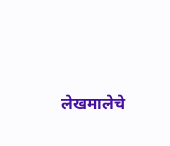लेखमालेचे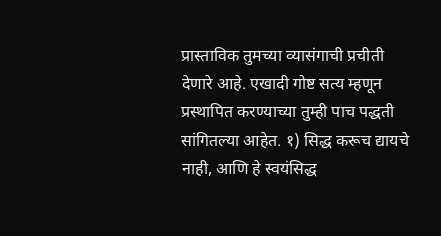प्रास्ताविक तुमच्या व्यासंगाची प्रचीती देणारे आहे. एखादी गोष्ट सत्य म्हणून प्रस्थापित करण्याच्या तुम्ही पाच पद्धती सांगितल्या आहेत. १) सिद्ध करूच द्यायचे नाही, आणि हे स्वयंसिद्ध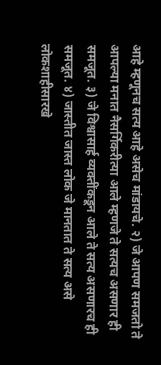आहे म्हणूनच सत्य आहे असेच मांडायचे. २) जे आपण समजतो ते आपल्या मनात नैसर्गिकरीत्या आले म्हणजे ते सत्यच असणार ही समजूत. ३) जे विश्वासार्ह व्यक्तींकडून आले ते सत्य असणारच ही समजूत. ४) जास्तीत जास्त लोक जे मानतात ते सत्य असे लोकशाहीसारखे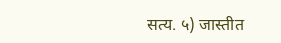सत्य. ५) जास्तीत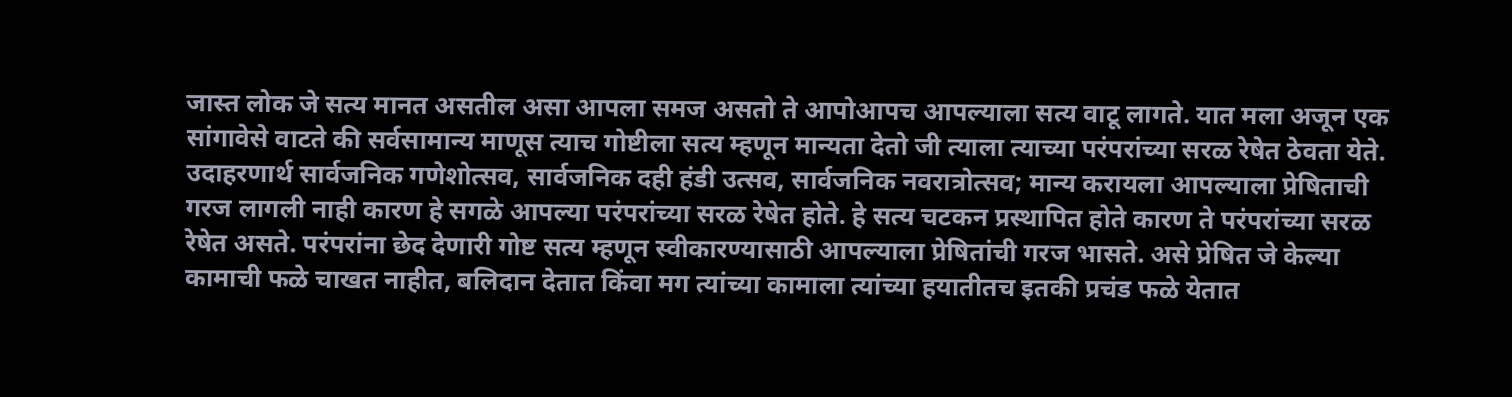जास्त लोक जे सत्य मानत असतील असा आपला समज असतो ते आपोआपच आपल्याला सत्य वाटू लागते. यात मला अजून एक सांगावेसे वाटते की सर्वसामान्य माणूस त्याच गोष्टीला सत्य म्हणून मान्यता देतो जी त्याला त्याच्या परंपरांच्या सरळ रेषेत ठेवता येते. उदाहरणार्थ सार्वजनिक गणेशोत्सव, सार्वजनिक दही हंडी उत्सव, सार्वजनिक नवरात्रोत्सव; मान्य करायला आपल्याला प्रेषिताची गरज लागली नाही कारण हे सगळे आपल्या परंपरांच्या सरळ रेषेत होते. हे सत्य चटकन प्रस्थापित होते कारण ते परंपरांच्या सरळ रेषेत असते. परंपरांना छेद देणारी गोष्ट सत्य म्हणून स्वीकारण्यासाठी आपल्याला प्रेषितांची गरज भासते. असे प्रेषित जे केल्या कामाची फळे चाखत नाहीत, बलिदान देतात किंवा मग त्यांच्या कामाला त्यांच्या हयातीतच इतकी प्रचंड फळे येतात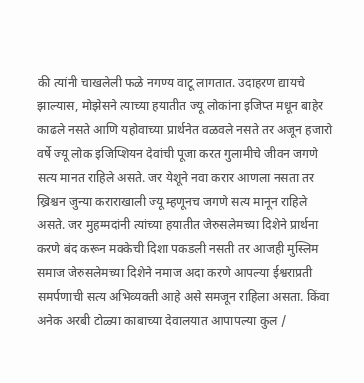की त्यांनी चाखलेली फळे नगण्य वाटू लागतात. उदाहरण द्यायचे झाल्यास, मोझेसने त्याच्या हयातीत ज्यू लोकांना इजिप्त मधून बाहेर काढले नसते आणि यहोवाच्या प्रार्थनेत वळवले नसते तर अजून हजारो वर्षे ज्यू लोक इजिप्शियन देवांची पूजा करत गुलामीचे जीवन जगणे सत्य मानत राहिले असते. जर येशूने नवा करार आणला नसता तर ख्रिश्चन जुन्या कराराखाली ज्यू म्हणूनच जगणे सत्य मानून राहिले असते. जर मुहम्मदांनी त्यांच्या हयातीत जेरुसलेमच्या दिशेने प्रार्थना करणे बंद करून मक्केची दिशा पकडली नसती तर आजही मुस्लिम समाज जेरुसलेमच्या दिशेने नमाज अदा करणे आपल्या ईश्वराप्रती समर्पणाची सत्य अभिव्यक्ती आहे असे समजून राहिला असता. किंवा अनेक अरबी टोळ्या काबाच्या देवालयात आपापल्या कुल /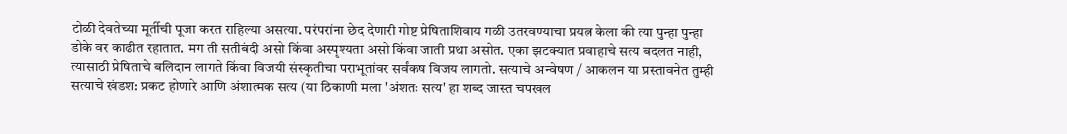टोळी देवतेच्या मूर्तीची पूजा करत राहिल्या असत्या. परंपरांना छेद देणारी गोष्ट प्रेषिताशिवाय गळी उतरवण्याचा प्रयत्न केला की त्या पुन्हा पुन्हा डोके वर काढीत रहातात. मग ती सतीबंदी असो किंवा अस्पृश्यता असो किंवा जाती प्रथा असोत. एका झटक्यात प्रवाहाचे सत्य बदलत नाही, त्यासाठी प्रेषिताचे बलिदान लागते किंवा विजयी संस्कृतीचा पराभूतांवर सर्वंकष विजय लागतो. सत्याचे अन्वेषण / आकलन या प्रस्तावनेत तुम्ही सत्याचे खंडश: प्रकट होणारे आणि अंशात्मक सत्य (या ठिकाणी मला 'अंशतः सत्य' हा शब्द जास्त चपखल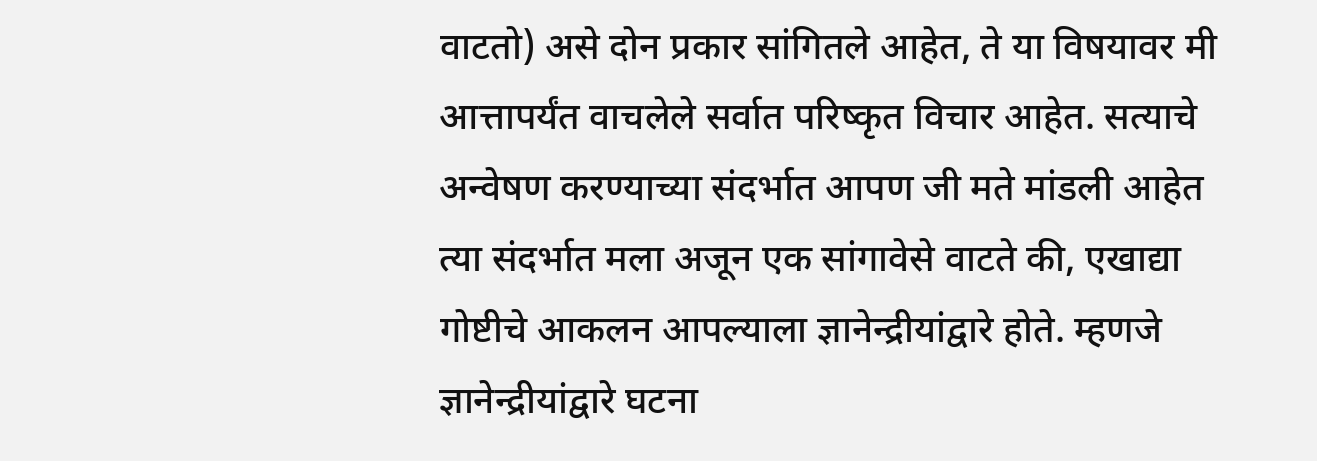वाटतो) असे दोन प्रकार सांगितले आहेत, ते या विषयावर मी आत्तापर्यंत वाचलेले सर्वात परिष्कृत विचार आहेत. सत्याचे अन्वेषण करण्याच्या संदर्भात आपण जी मते मांडली आहेत त्या संदर्भात मला अजून एक सांगावेसे वाटते की, एखाद्या गोष्टीचे आकलन आपल्याला ज्ञानेन्द्रीयांद्वारे होते. म्हणजे ज्ञानेन्द्रीयांद्वारे घटना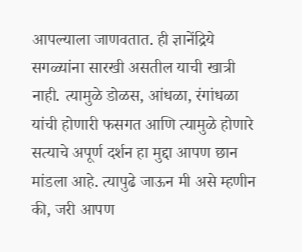आपल्याला जाणवतात. ही ज्ञानेंद्रिये सगळ्यांना सारखी असतील याची खात्री नाही. त्यामुळे डोळस, आंधळा, रंगांधळा यांची होणारी फसगत आणि त्यामुळे होणारे सत्याचे अपूर्ण दर्शन हा मुद्दा आपण छान मांडला आहे. त्यापुढे जाऊन मी असे म्हणीन की, जरी आपण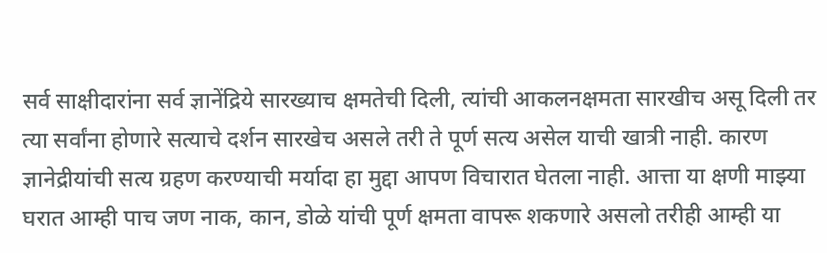सर्व साक्षीदारांना सर्व ज्ञानेंद्रिये सारख्याच क्षमतेची दिली, त्यांची आकलनक्षमता सारखीच असू दिली तर त्या सर्वांना होणारे सत्याचे दर्शन सारखेच असले तरी ते पूर्ण सत्य असेल याची खात्री नाही. कारण ज्ञानेद्रीयांची सत्य ग्रहण करण्याची मर्यादा हा मुद्दा आपण विचारात घेतला नाही. आत्ता या क्षणी माझ्या घरात आम्ही पाच जण नाक, कान, डोळे यांची पूर्ण क्षमता वापरू शकणारे असलो तरीही आम्ही या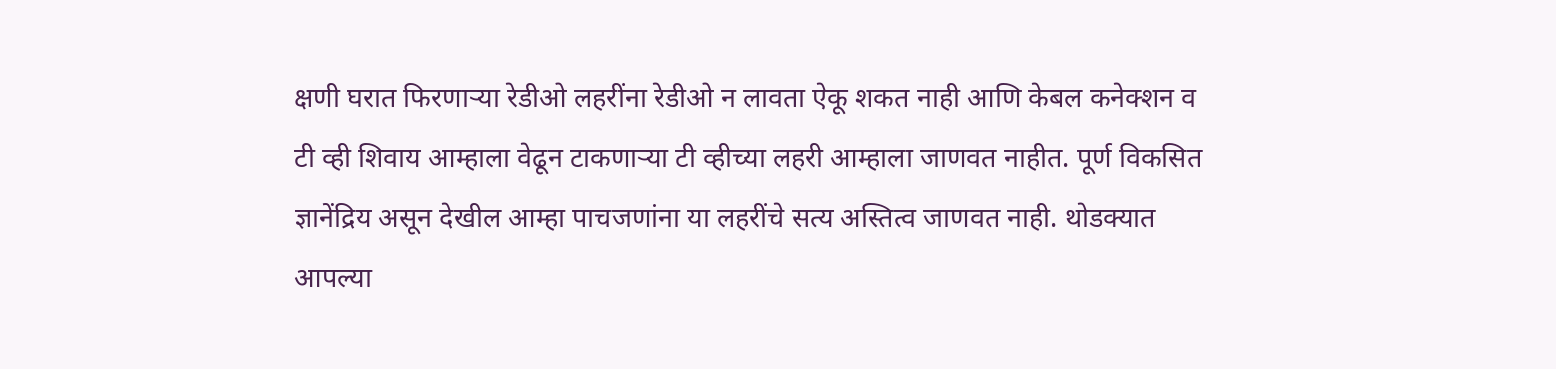क्षणी घरात फिरणाऱ्या रेडीओ लहरींना रेडीओ न लावता ऐकू शकत नाही आणि केबल कनेक्शन व टी व्ही शिवाय आम्हाला वेढून टाकणाऱ्या टी व्हीच्या लहरी आम्हाला जाणवत नाहीत. पूर्ण विकसित ज्ञानेंद्रिय असून देखील आम्हा पाचजणांना या लहरींचे सत्य अस्तित्व जाणवत नाही. थोडक्यात आपल्या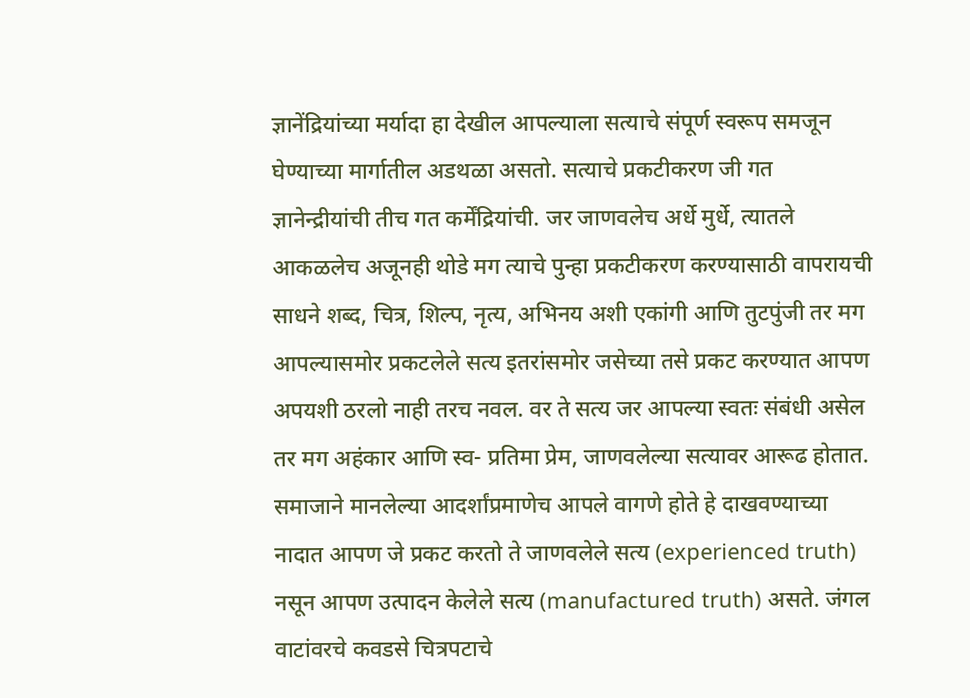ज्ञानेंद्रियांच्या मर्यादा हा देखील आपल्याला सत्याचे संपूर्ण स्वरूप समजून घेण्याच्या मार्गातील अडथळा असतो. सत्याचे प्रकटीकरण जी गत ज्ञानेन्द्रीयांची तीच गत कर्मेंद्रियांची. जर जाणवलेच अर्धे मुर्धे, त्यातले आकळलेच अजूनही थोडे मग त्याचे पुन्हा प्रकटीकरण करण्यासाठी वापरायची साधने शब्द, चित्र, शिल्प, नृत्य, अभिनय अशी एकांगी आणि तुटपुंजी तर मग आपल्यासमोर प्रकटलेले सत्य इतरांसमोर जसेच्या तसे प्रकट करण्यात आपण अपयशी ठरलो नाही तरच नवल. वर ते सत्य जर आपल्या स्वतः संबंधी असेल तर मग अहंकार आणि स्व- प्रतिमा प्रेम, जाणवलेल्या सत्यावर आरूढ होतात. समाजाने मानलेल्या आदर्शांप्रमाणेच आपले वागणे होते हे दाखवण्याच्या नादात आपण जे प्रकट करतो ते जाणवलेले सत्य (experienced truth) नसून आपण उत्पादन केलेले सत्य (manufactured truth) असते. जंगल वाटांवरचे कवडसे चित्रपटाचे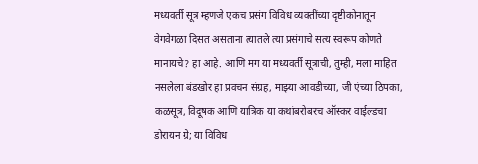मध्यवर्ती सूत्र म्हणजे एकच प्रसंग विविध व्यक्तींच्या दृष्टीकोनातून वेगवेगळा दिसत असताना त्यातले त्या प्रसंगाचे सत्य स्वरूप कोणते मानायचे? हा आहे. आणि मग या मध्यवर्ती सूत्राची, तुम्ही, मला माहित नसलेला बंडखोर हा प्रवचन संग्रह, माझ्या आवडीच्या, जी एंच्या ठिपका, कळसूत्र, विदूषक आणि यात्रिक या कथांबरोबरच ऑस्कर वाईल्डचा डोरायन ग्रे; या विविध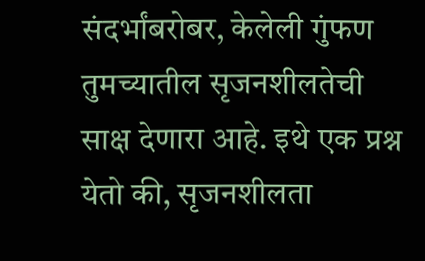संदर्भांबरोबर, केलेली गुंफण तुमच्यातील सृजनशीलतेची साक्ष देणारा आहे. इथे एक प्रश्न येतो की, सृजनशीलता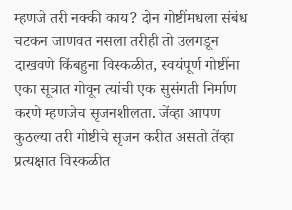म्हणजे तरी नक्की काय? दोन गोष्टींमधला संबंध चटकन जाणवत नसला तरीही तो उलगडून दाखवणे किंबहुना विस्कळीत, स्वयंपूर्ण गोष्टींना एका सूत्रात गोवून त्यांची एक सुसंगती निर्माण करणे म्हणजेच सृजनशीलता. जेंव्हा आपण कुठल्या तरी गोष्टीचे सृजन करीत असतो तेंव्हा प्रत्यक्षात विस्कळीत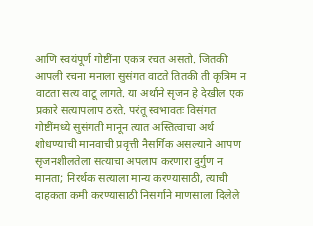आणि स्वयंपूर्ण गोष्टींना एकत्र रचत असतो. जितकी आपली रचना मनाला सुसंगत वाटते तितकी ती कृत्रिम न वाटता सत्य वाटू लागते. या अर्थाने सृजन हे देखील एक प्रकारे सत्यापलाप ठरते. परंतू स्वभावतः विसंगत गोष्टींमध्ये सुसंगती मानून त्यात अस्तित्वाचा अर्थ शोधण्याची मानवाची प्रवृत्ती नैसर्गिक असल्याने आपण सृजनशीलतेला सत्याचा अपलाप करणारा दुर्गुण न मानता; निरर्थक सत्याला मान्य करण्यासाठी, त्याची दाहकता कमी करण्यासाठी निसर्गाने माणसाला दिलेले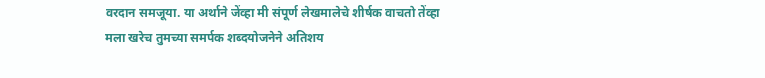वरदान समजूया. या अर्थाने जेंव्हा मी संपूर्ण लेखमालेचे शीर्षक वाचतो तेंव्हा मला खरेच तुमच्या समर्पक शब्दयोजनेने अतिशय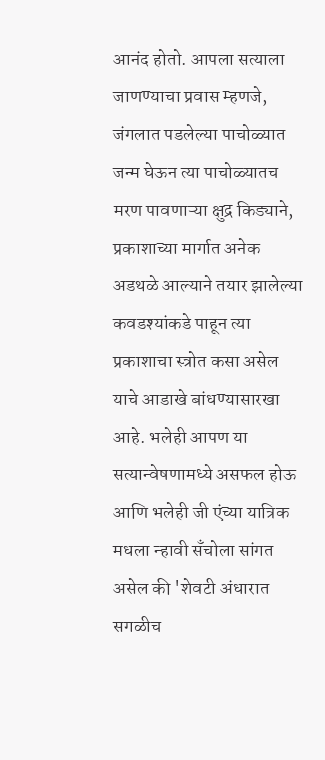आनंद होतो. आपला सत्याला जाणण्याचा प्रवास म्हणजे, जंगलात पडलेल्या पाचोळ्यात जन्म घेऊन त्या पाचोळ्यातच मरण पावणाऱ्या क्षुद्र किड्याने, प्रकाशाच्या मार्गात अनेक अडथळे आल्याने तयार झालेल्या कवडश्यांकडे पाहून त्या प्रकाशाचा स्त्रोत कसा असेल याचे आडाखे बांधण्यासारखा आहे. भलेही आपण या सत्यान्वेषणामध्ये असफल होऊ आणि भलेही जी एंच्या यात्रिक मधला न्हावी सॅंचोला सांगत असेल की 'शेवटी अंधारात सगळीच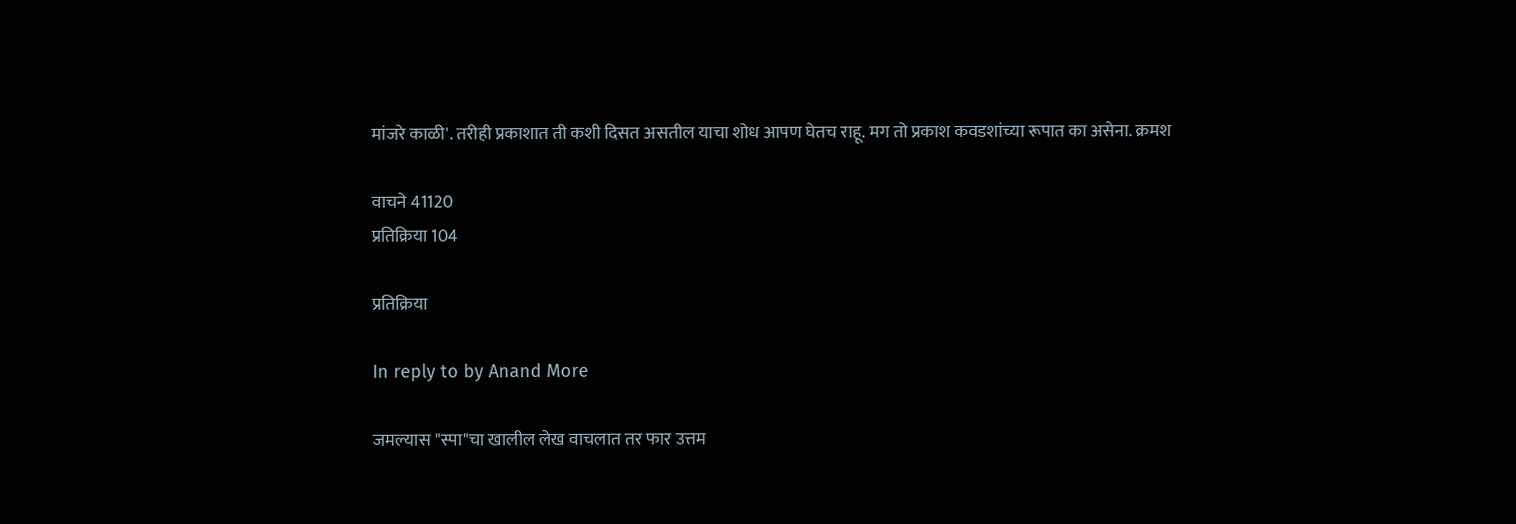मांजरे काळी'. तरीही प्रकाशात ती कशी दिसत असतील याचा शोध आपण घेतच राहू. मग तो प्रकाश कवडशांच्या रूपात का असेना. क्रमश

वाचने 41120
प्रतिक्रिया 104

प्रतिक्रिया

In reply to by Anand More

जमल्यास "स्पा"चा खालील लेख वाचलात तर फार उत्तम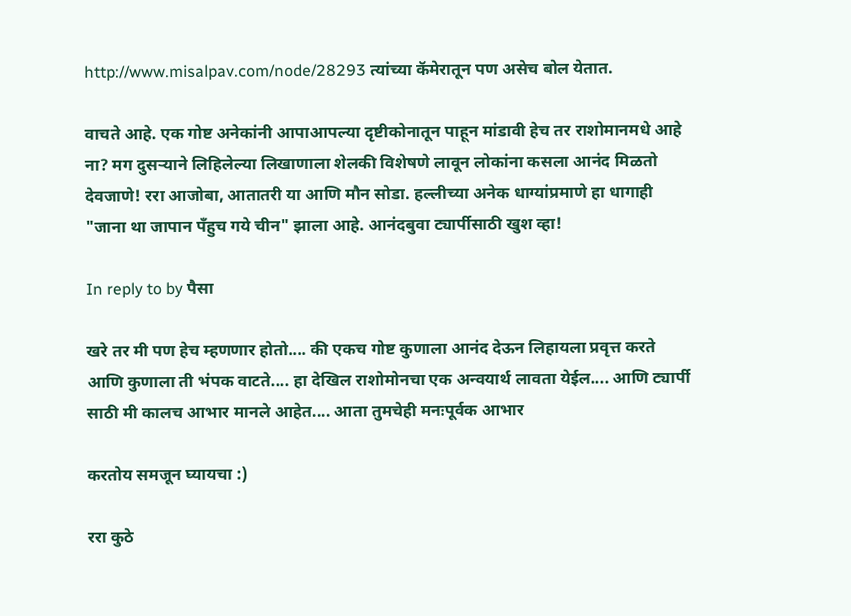http://www.misalpav.com/node/28293 त्यांच्या कॅमेरातून पण असेच बोल येतात.

वाचते आहे. एक गोष्ट अनेकांनी आपाआपल्या दृष्टीकोनातून पाहून मांडावी हेच तर राशोमानमधे आहे ना? मग दुसर्‍याने लिहिलेल्या लिखाणाला शेलकी विशेषणे लावून लोकांना कसला आनंद मिळतो देवजाणे! ररा आजोबा, आतातरी या आणि मौन सोडा. हल्लीच्या अनेक धाग्यांप्रमाणे हा धागाही "जाना था जापान पँहुच गये चीन" झाला आहे. आनंदबुवा ट्यार्पीसाठी खुश व्हा!

In reply to by पैसा

खरे तर मी पण हेच म्हणणार होतो.... की एकच गोष्ट कुणाला आनंद देऊन लिहायला प्रवृत्त करते आणि कुणाला ती भंपक वाटते.... हा देखिल राशोमोनचा एक अन्वयार्थ लावता येईल.... आणि ट्यार्पी साठी मी कालच आभार मानले आहेत.... आता तुमचेही मनःपूर्वक आभार

करतोय समजून घ्यायचा :)

ररा कुठे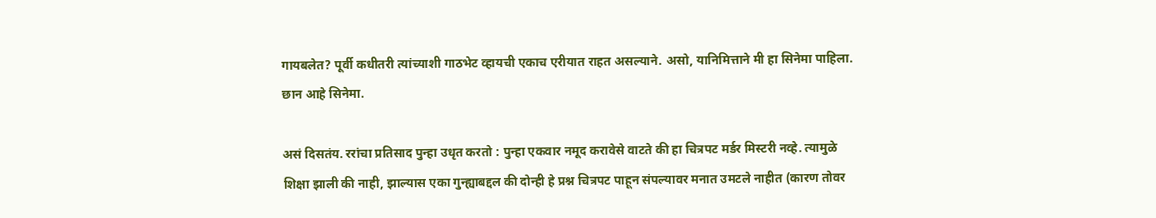गायबलेत? पूर्वी कधीतरी त्यांच्याशी गाठभेट व्हायची एकाच एरीयात राहत असल्याने. असो, यानिमित्ताने मी हा सिनेमा पाहिला. छान आहे सिनेमा.

असं दिसतंय. ररांचा प्रतिसाद पुन्हा उधृत करतो : पुन्हा एकवार नमूद करावेसे वाटते की हा चित्रपट मर्डर मिस्टरी नव्हे. त्यामुळे शिक्षा झाली की नाही, झाल्यास एका गुन्ह्याबद्दल की दोन्ही हे प्रश्न चित्रपट पाहून संपल्यावर मनात उमटले नाहीत (कारण तोवर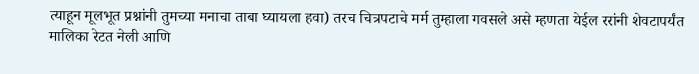त्याहून मूलभूत प्रश्नांनी तुमच्या मनाचा ताबा घ्यायला हवा) तरच चित्रपटाचे मर्म तुम्हाला गवसले असे म्हणता येईल ररांनी शेवटापर्यंत मालिका रेटत नेली आणि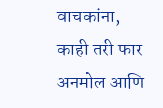वाचकांना, काही तरी फार अनमोल आणि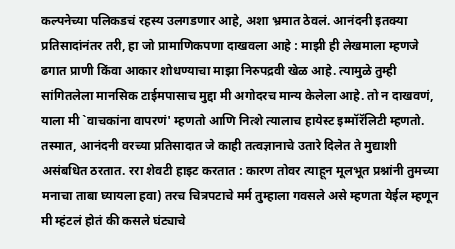कल्पनेच्या पलिकडचं रहस्य उलगडणार आहे, अशा भ्रमात ठेवलं. आनंदनी इतक्या प्रतिसादांनंतर तरी, हा जो प्रामाणिकपणा दाखवला आहे : माझी ही लेखमाला म्हणजे ढगात प्राणी किंवा आकार शोधण्याचा माझा निरुपद्रवी खेळ आहे. त्यामुळे तुम्ही सांगितलेला मानसिक टाईमपासाच मुद्दा मी अगोदरच मान्य केलेला आहे. तो न दाखवणं, याला मी `वाचकांना वापरणं' म्हणतो आणि नित्शे त्यालाच हायेस्ट इम्मॉरॅलिटी म्हणतो. तस्मात, आनंदनी वरच्या प्रतिसादात जे काही तत्वज्ञानाचे उतारे दिलेत ते मुद्याशी असंबधित ठरतात. ररा शेवटी हाइट करतात : कारण तोवर त्याहून मूलभूत प्रश्नांनी तुमच्या मनाचा ताबा घ्यायला हवा) तरच चित्रपटाचे मर्म तुम्हाला गवसले असे म्हणता येईल म्हणून मी म्हंटलं होतं की कसले घंट्याचे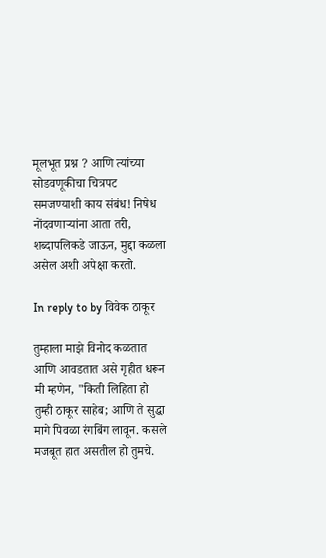मूलभूत प्रश्न ? आणि त्यांच्या सोडवणूकीचा चित्रपट समजण्याशी काय संबंध! निषेध नोंदवणार्‍यांना आता तरी, शब्दापलिकडे जाऊन, मुद्दा कळला असेल अशी अपेक्षा करतो.

In reply to by विवेक ठाकूर

तुम्हाला माझे विनोद कळतात आणि आवडतात असे गृहीत धरून मी म्हणेन, "किती लिहिता हो तुम्ही ठाकूर साहेब; आणि ते सुद्धा मागे पिवळा रंगबिंग लावून. कसले मजबूत हात असतील हो तुमचे.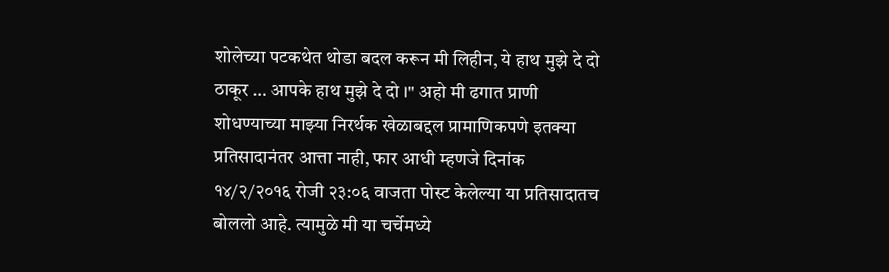शोलेच्या पटकथेत थोडा बदल करून मी लिहीन, ये हाथ मुझे दे दो ठाकूर … आपके हाथ मुझे दे दो ।" अहो मी ढगात प्राणी शोधण्याच्या माझ्या निरर्थक खेळाबद्दल प्रामाणिकपणे इतक्या प्रतिसादानंतर आत्ता नाही, फार आधी म्हणजे दिनांक १४/२/२०१६ रोजी २३:०६ वाजता पोस्ट केलेल्या या प्रतिसादातच बोललो आहे. त्यामुळे मी या चर्चेमध्ये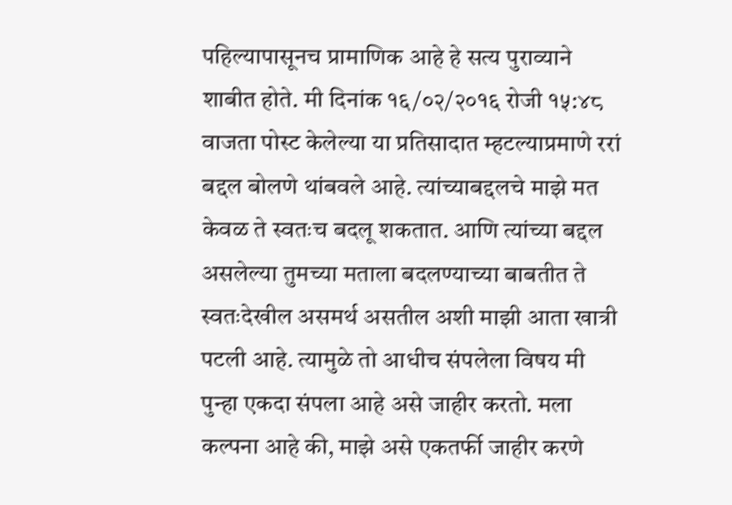पहिल्यापासूनच प्रामाणिक आहे हे सत्य पुराव्याने शाबीत होते. मी दिनांक १६/०२/२०१६ रोजी १५:४८ वाजता पोस्ट केलेल्या या प्रतिसादात म्हटल्याप्रमाणे ररां बद्दल बोलणे थांबवले आहे. त्यांच्याबद्दलचे माझे मत केवळ ते स्वतःच बदलू शकतात. आणि त्यांच्या बद्दल असलेल्या तुमच्या मताला बदलण्याच्या बाबतीत ते स्वतःदेखील असमर्थ असतील अशी माझी आता खात्री पटली आहे. त्यामुळे तो आधीच संपलेला विषय मी पुन्हा एकदा संपला आहे असे जाहीर करतो. मला कल्पना आहे की, माझे असे एकतर्फी जाहीर करणे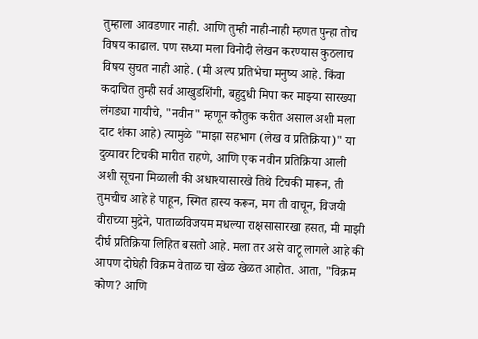तुम्हाला आवडणार नाही. आणि तुम्ही नाही-नाही म्हणत पुन्हा तोच विषय काढाल. पण सध्या मला विनोदी लेखन करण्यास कुठलाच विषय सुचत नाही आहे. (मी अल्प प्रतिभेचा मनुष्य आहे. किंवा कदाचित तुम्ही सर्व आखुडशिंगी, बहुदुधी मिपा कर माझ्या सारख्या लंगड्या गायीचे, "नवीन" म्हणून कौतुक करीत असाल अशी मला दाट शंका आहे) त्यामुळे "माझा सहभाग (लेख व प्रतिक्रिया)" या दुव्यावर टिचकी मारीत राहणे, आणि एक नवीन प्रतिक्रिया आली अशी सूचना मिळाली की अधाश्यासारखे तिथे टिचकी मारून, ती तुमचीच आहे हे पाहून, स्मित हास्य करून, मग ती वाचून, विजयी वीराच्या मुद्रेने, पाताळविजयम मधल्या राक्षसासारखा हसत, मी माझी दीर्घ प्रतिक्रिया लिहित बसतो आहे. मला तर असे वाटू लागले आहे की आपण दोघेही विक्रम वेताळ चा खेळ खेळत आहोत. आता, "विक्रम कोण? आणि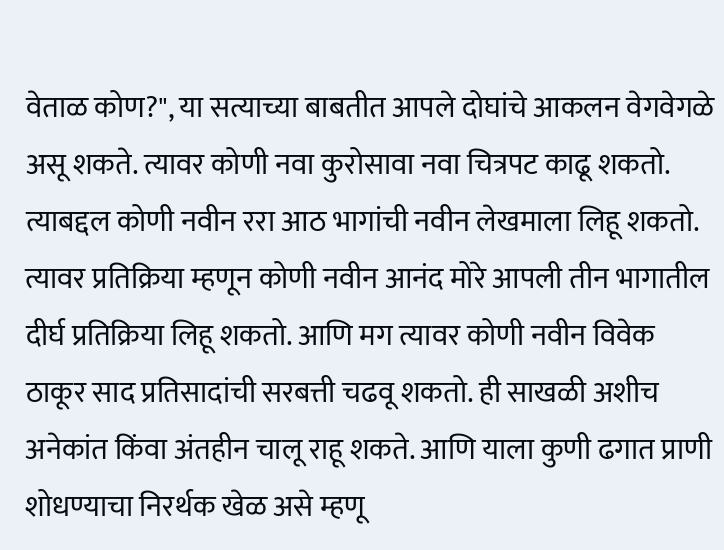वेताळ कोण?", या सत्याच्या बाबतीत आपले दोघांचे आकलन वेगवेगळे असू शकते. त्यावर कोणी नवा कुरोसावा नवा चित्रपट काढू शकतो. त्याबद्दल कोणी नवीन ररा आठ भागांची नवीन लेखमाला लिहू शकतो. त्यावर प्रतिक्रिया म्हणून कोणी नवीन आनंद मोरे आपली तीन भागातील दीर्घ प्रतिक्रिया लिहू शकतो. आणि मग त्यावर कोणी नवीन विवेक ठाकूर साद प्रतिसादांची सरबत्ती चढवू शकतो. ही साखळी अशीच अनेकांत किंवा अंतहीन चालू राहू शकते. आणि याला कुणी ढगात प्राणी शोधण्याचा निरर्थक खेळ असे म्हणू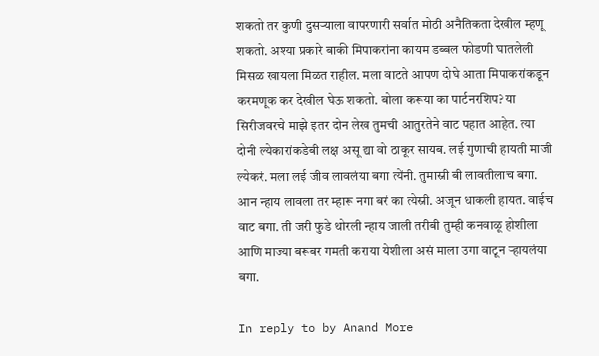शकतो तर कुणी दुसऱ्याला वापरणारी सर्वात मोठी अनैतिकता देखील म्हणू शकतो. अश्या प्रकारे बाकी मिपाकरांना कायम डब्बल फोडणी घातलेली मिसळ खायला मिळत राहील. मला वाटते आपण दोघे आता मिपाकरांकडून करमणूक कर देखील घेऊ शकतो. बोला करूया का पार्टनरशिप? या सिरीजवरचे माझे इतर दोन लेख तुमची आतुरतेने वाट पहात आहेत. त्या दोनी ल्येकारांकडेबी लक्ष असू द्या वो ठाकूर सायब. लई गुणाची हायती माजी ल्येकरं. मला लई जीव लावलंया बगा त्येंनी. तुमास्नी बी लावतीलाच बगा. आन न्हाय लावला तर म्हारू नगा बरं का त्येस्नी. अजून धाकली हायत. वाईच वाट बगा. ती जरी फुडे थोरली न्हाय जाली तरीबी तुम्ही कनवाळू होशीला आणि माज्या बरूबर गमती कराया येशीला असं माला उगा वाटून ऱ्हायलंया बगा.

In reply to by Anand More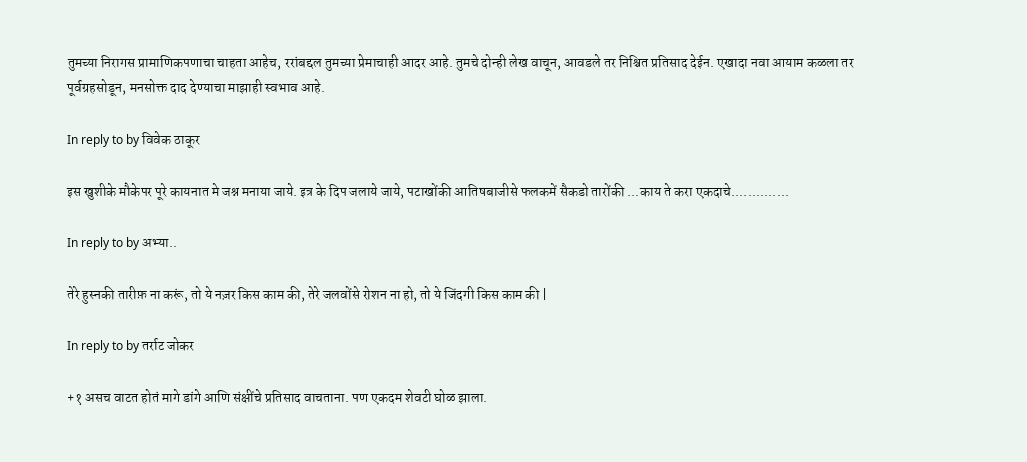तुमच्या निरागस प्रामाणिकपणाचा चाहता आहेच, ररांबद्दल तुमच्या प्रेमाचाही आदर आहे. तुमचे दोन्ही लेख वाचून, आवडले तर निश्चित प्रतिसाद देईन. एखादा नवा आयाम कळला तर पूर्वग्रहसोडून, मनसोक्त दाद देण्याचा माझाही स्वभाव आहे.

In reply to by विवेक ठाकूर

इस खुशीके मौकेपर पूरे कायनात मे जश्न मनाया जाये. इत्र के दिप जलाये जाये, पटाखोंकी आतिषबाजीसे फलकमें सैकडो तारोंकी ...काय ते करा एकदाचे..............

In reply to by अभ्या..

तेरे हुस्नकी तारीफ़ ना करूं, तो ये नज़र किस काम की, तेरे जलवोंसे रोशन ना हो, तो ये जिंदगी किस काम की |

In reply to by तर्राट जोकर

+१ असच वाटत होतं मागे डांगे आणि संक्षींचे प्रतिसाद वाचताना. पण एकदम शेवटी घोळ झाला.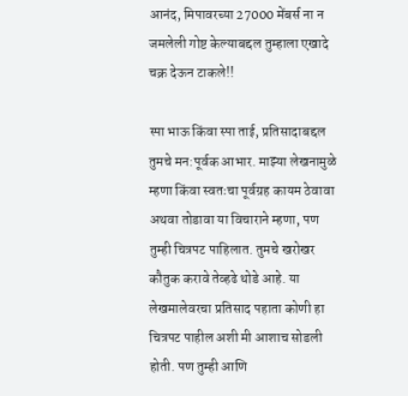आनंद, मिपावरच्या 27000 मेंबर्स ना न जमलेली गोष्ट केल्याबद्दल तुम्हाला एखादे चक्र देऊन टाकले!!

स्पा भाऊ किंवा स्पा ताई, प्रतिसादाबद्दल तुमचे मन:पूर्वक आभार. माझ्या लेखनामुळे म्हणा किंवा स्वतःचा पूर्वग्रह कायम ठेवावा अथवा तोडावा या विचाराने म्हणा, पण तुम्ही चित्रपट पाहिलात. तुमचे खरोखर कौतुक करावे तेव्हढे थोडे आहे. या लेखमालेवरचा प्रतिसाद पहाता कोणी हा चित्रपट पाहील अशी मी आशाच सोडली होती. पण तुम्ही आणि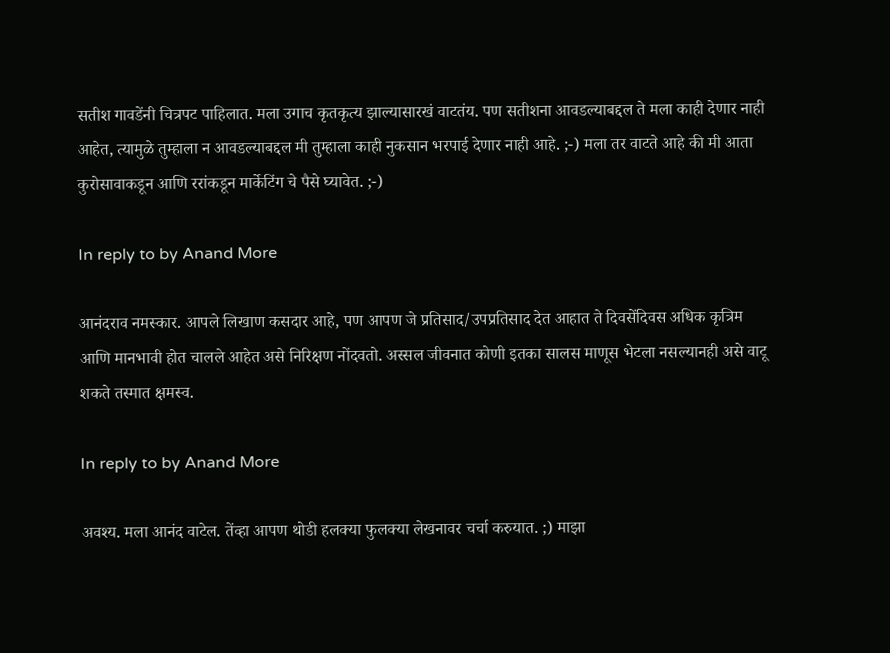सतीश गावडेंनी चित्रपट पाहिलात. मला उगाच कृतकृत्य झाल्यासारखं वाटतंय. पण सतीशना आवडल्याबद्दल ते मला काही देणार नाही आहेत, त्यामुळे तुम्हाला न आवडल्याबद्दल मी तुम्हाला काही नुकसान भरपाई देणार नाही आहे. ;-) मला तर वाटते आहे की मी आता कुरोसावाकडून आणि ररांकडून मार्केटिंग चे पैसे घ्यावेत. ;-)

In reply to by Anand More

आनंदराव नमस्कार. आपले लिखाण कसदार आहे, पण आपण जे प्रतिसाद/उपप्रतिसाद देत आहात ते दिवसेंदिवस अधिक कृत्रिम आणि मानभावी होत चालले आहेत असे निरिक्षण नोंदवतो. अस्सल जीवनात कोणी इतका सालस माणूस भेटला नसल्यानही असे वाटू शकते तस्मात क्षमस्व.

In reply to by Anand More

अवश्य. मला आनंद वाटेल. तेंव्हा आपण थोडी हलक्या फुलक्या लेखनावर चर्चा करुयात. ;) माझा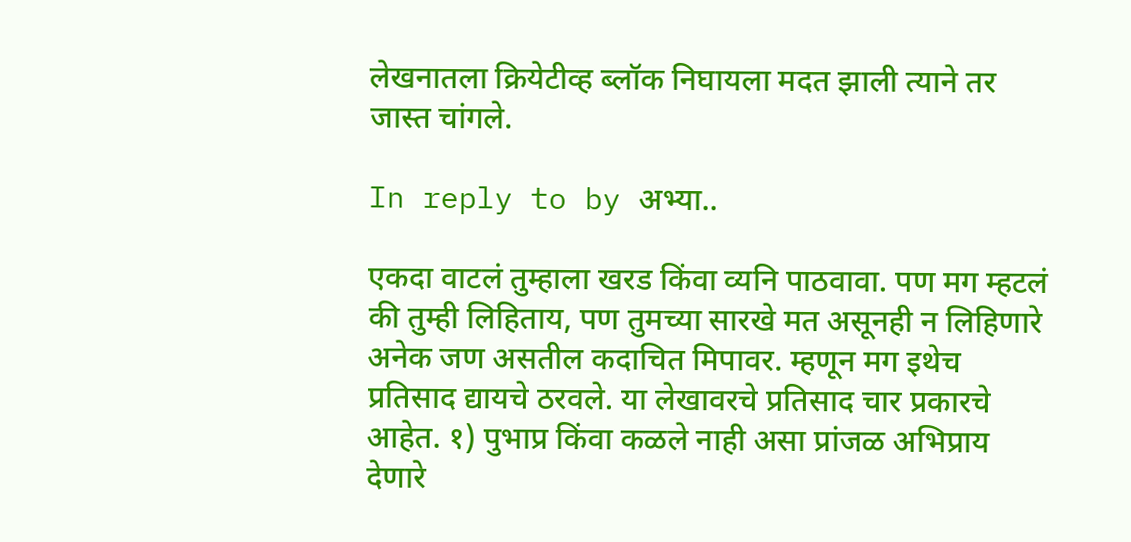लेखनातला क्रियेटीव्ह ब्लॉक निघायला मदत झाली त्याने तर जास्त चांगले.

In reply to by अभ्या..

एकदा वाटलं तुम्हाला खरड किंवा व्यनि पाठवावा. पण मग म्हटलं की तुम्ही लिहिताय, पण तुमच्या सारखे मत असूनही न लिहिणारे अनेक जण असतील कदाचित मिपावर. म्हणून मग इथेच प्रतिसाद द्यायचे ठरवले. या लेखावरचे प्रतिसाद चार प्रकारचे आहेत. १) पुभाप्र किंवा कळले नाही असा प्रांजळ अभिप्राय देणारे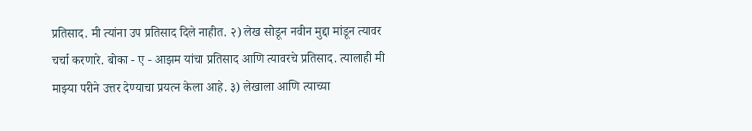प्रतिसाद. मी त्यांना उप प्रतिसाद दिले नाहीत. २) लेख सोडून नवीन मुद्दा मांडून त्यावर चर्चा करणारे. बोका - ए - आझम यांचा प्रतिसाद आणि त्यावरचे प्रतिसाद. त्यालाही मी माझ्या परीने उत्तर देण्याचा प्रयत्न केला आहे. ३) लेखाला आणि त्याच्या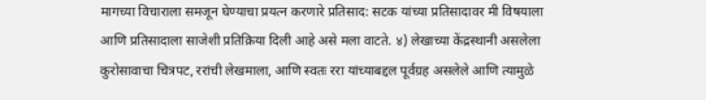मागच्या विचाराला समजून घेण्याचा प्रयत्न करणारे प्रतिसाद: सटक यांच्या प्रतिसादावर मी विषयाला आणि प्रतिसादाला साजेशी प्रतिक्रिया दिली आहे असे मला वाटते. ४) लेखाच्या केंद्रस्थानी असलेला कुरोसावाचा चित्रपट, ररांची लेखमाला, आणि स्वतः ररा यांच्याबद्दल पूर्वग्रह असलेले आणि त्यामुळे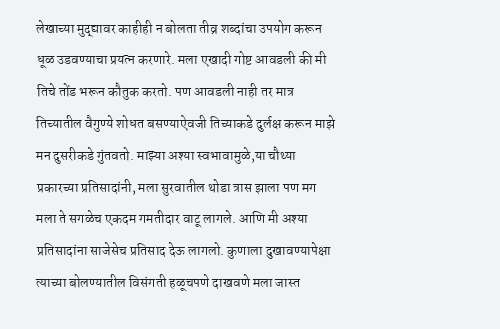लेखाच्या मुद्द्यावर काहीही न बोलता तीव्र शब्दांचा उपयोग करून धूळ उडवण्याचा प्रयत्न करणारे. मला एखादी गोष्ट आवडली की मी तिचे तोंड भरून कौतुक करतो. पण आवडली नाही तर मात्र तिच्यातील वैगुण्ये शोधत बसण्याऐवजी तिच्याकडे दुर्लक्ष करून माझे मन दुसरीकडे गुंतवतो. माझ्या अश्या स्वभावामुळे,या चौथ्या प्रकारच्या प्रतिसादांनी, मला सुरवातील थोडा त्रास झाला पण मग मला ते सगळेच एकदम गमतीदार वाटू लागले. आणि मी अश्या प्रतिसादांना साजेसेच प्रतिसाद देऊ लागलो. कुणाला दुखावण्यापेक्षा त्याच्या बोलण्यातील विसंगती हळूचपणे दाखवणे मला जास्त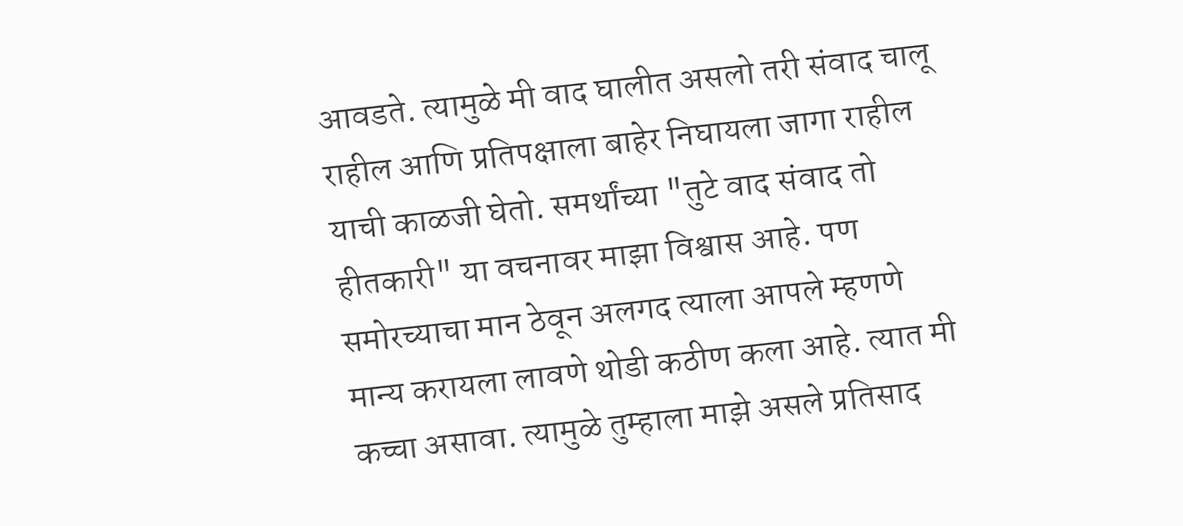आवडते. त्यामुळे मी वाद घालीत असलो तरी संवाद चालू राहील आणि प्रतिपक्षाला बाहेर निघायला जागा राहील याची काळजी घेतो. समर्थांच्या "तुटे वाद संवाद तो हीतकारी" या वचनावर माझा विश्वास आहे. पण समोरच्याचा मान ठेवून अलगद त्याला आपले म्हणणे मान्य करायला लावणे थोडी कठीण कला आहे. त्यात मी कच्चा असावा. त्यामुळे तुम्हाला माझे असले प्रतिसाद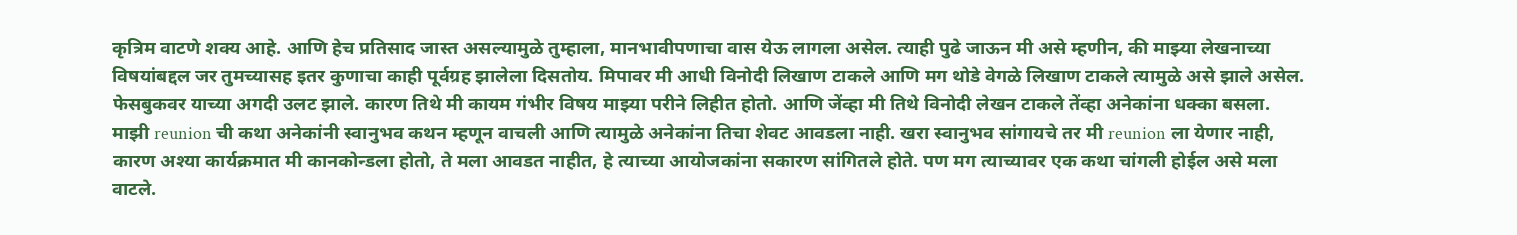कृत्रिम वाटणे शक्य आहे. आणि हेच प्रतिसाद जास्त असल्यामुळे तुम्हाला, मानभावीपणाचा वास येऊ लागला असेल. त्याही पुढे जाऊन मी असे म्हणीन, की माझ्या लेखनाच्या विषयांबद्दल जर तुमच्यासह इतर कुणाचा काही पूर्वग्रह झालेला दिसतोय. मिपावर मी आधी विनोदी लिखाण टाकले आणि मग थोडे वेगळे लिखाण टाकले त्यामुळे असे झाले असेल. फेसबुकवर याच्या अगदी उलट झाले. कारण तिथे मी कायम गंभीर विषय माझ्या परीने लिहीत होतो. आणि जेंव्हा मी तिथे विनोदी लेखन टाकले तेंव्हा अनेकांना धक्का बसला. माझी reunion ची कथा अनेकांनी स्वानुभव कथन म्हणून वाचली आणि त्यामुळे अनेकांना तिचा शेवट आवडला नाही. खरा स्वानुभव सांगायचे तर मी reunion ला येणार नाही, कारण अश्या कार्यक्रमात मी कानकोन्डला होतो, ते मला आवडत नाहीत, हे त्याच्या आयोजकांना सकारण सांगितले होते. पण मग त्याच्यावर एक कथा चांगली होईल असे मला वाटले.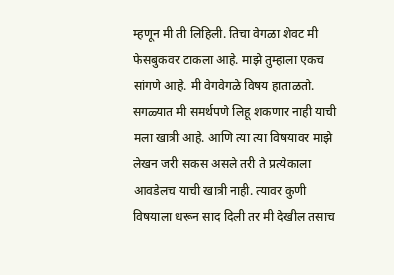म्हणून मी ती लिहिली. तिचा वेगळा शेवट मी फेसबुकवर टाकला आहे. माझे तुम्हाला एकच सांगणे आहे. मी वेगवेगळे विषय हाताळतो. सगळ्यात मी समर्थपणे लिहू शकणार नाही याची मला खात्री आहे. आणि त्या त्या विषयावर माझे लेखन जरी सकस असले तरी ते प्रत्येकाला आवडेलच याची खात्री नाही. त्यावर कुणी विषयाला धरून साद दिली तर मी देखील तसाच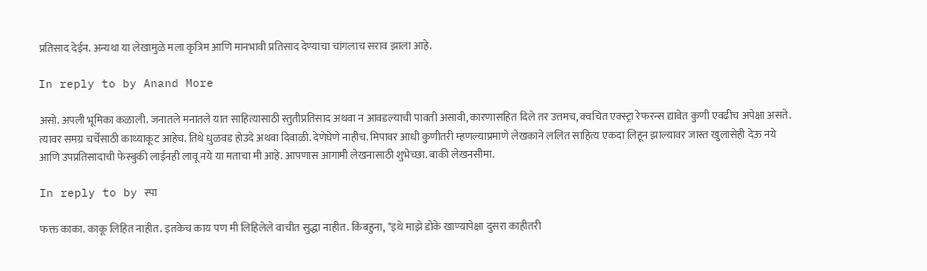प्रतिसाद देईन. अन्यथा या लेखामुळे मला कृत्रिम आणि मानभावी प्रतिसाद देण्याचा चांगलाच सराव झाला आहे.

In reply to by Anand More

असो. अपली भूमिका कळाली. जनातले मनातले यात साहित्यासाठी स्तुतीप्रतिसाद अथवा न आवडल्याची पावती असावी, कारणासहित दिले तर उत्तमच, क्वचित एक्स्ट्रा रेफरन्स द्यावेत कुणी एवढीच अपेक्षा असते. त्यावर समग्र चर्चेसाठी काथ्याकूट आहेच. तिथे धुळवड होउदे अथवा दिवाळी. देणेघेणे नाहीच. मिपावर आधी कुणीतरी म्हणल्याप्रमाणे लेखकाने ललित साहित्य एकदा लिहून झाल्यावर जास्त खुलासेही देऊ नये आणि उपप्रतिसादाची फेस्बुकी लाईनही लावू नये या मताचा मी आहे. आपणास आगामी लेखनासाठी शुभेच्छा. बाकी लेखनसीमा.

In reply to by स्पा

फक्त काका. काकू लिहित नाहीत. इतकेच काय पण मी लिहिलेले वाचीत सुद्धा नाहीत. किंबहुना, "इथे माझे डोके खाण्यापेक्षा दुसरा काहीतरी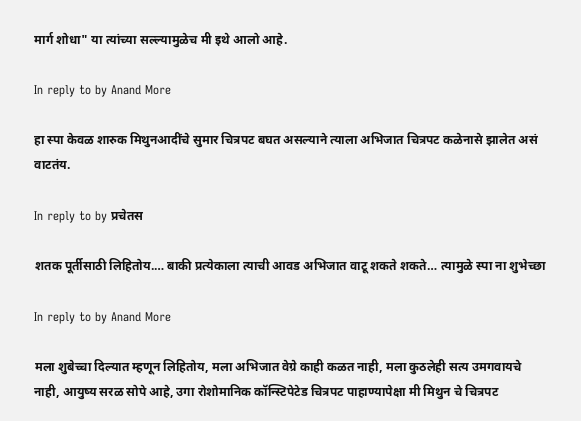मार्ग शोधा" या त्यांच्या सल्ल्यामुळेच मी इथे आलो आहे.

In reply to by Anand More

हा स्पा केवळ शारुक मिथुनआदींचे सुमार चित्रपट बघत असल्याने त्याला अभिजात चित्रपट कळेनासे झालेत असं वाटतंय.

In reply to by प्रचेतस

शतक पूर्तीसाठी लिहितोय.… बाकी प्रत्येकाला त्याची आवड अभिजात वाटू शकते शकते… त्यामुळे स्पा ना शुभेच्छा

In reply to by Anand More

मला शुबेच्चा दिल्यात म्हणून लिहितोय, मला अभिजात वेग्रे काही कळत नाही, मला कुठलेही सत्य उमगवायचे नाही, आयुष्य सरळ सोपे आहे, उगा रोशोमानिक कॉन्स्टिपेटेड चित्रपट पाहाण्यापेक्षा मी मिथुन चे चित्रपट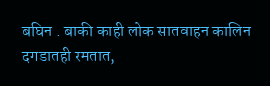बघिन . बाकी काही लोक सातवाहन कालिन दगडातही रमतात,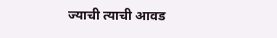ज्याची त्याची आवड